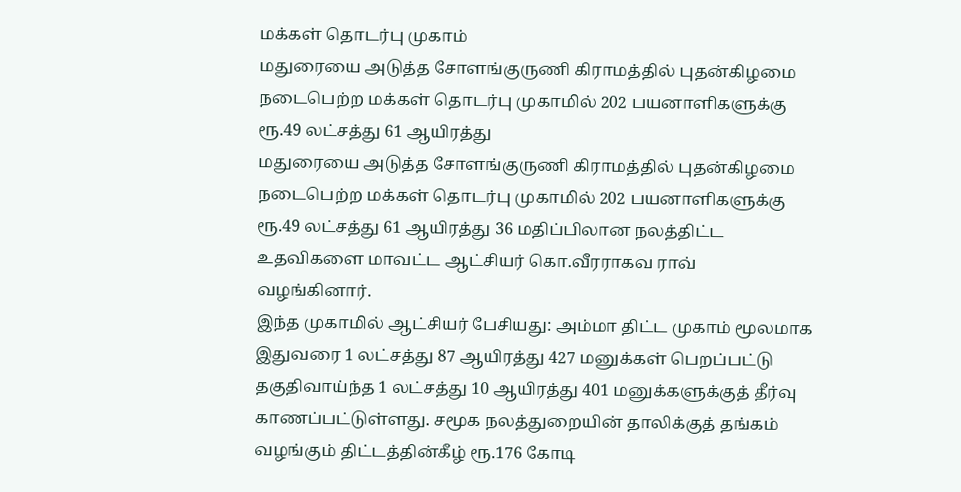மக்கள் தொடர்பு முகாம்
மதுரையை அடுத்த சோளங்குருணி கிராமத்தில் புதன்கிழமை நடைபெற்ற மக்கள் தொடர்பு முகாமில் 202 பயனாளிகளுக்கு ரூ.49 லட்சத்து 61 ஆயிரத்து
மதுரையை அடுத்த சோளங்குருணி கிராமத்தில் புதன்கிழமை நடைபெற்ற மக்கள் தொடர்பு முகாமில் 202 பயனாளிகளுக்கு ரூ.49 லட்சத்து 61 ஆயிரத்து 36 மதிப்பிலான நலத்திட்ட உதவிகளை மாவட்ட ஆட்சியர் கொ.வீரராகவ ராவ் வழங்கினார்.
இந்த முகாமில் ஆட்சியர் பேசியது: அம்மா திட்ட முகாம் மூலமாக இதுவரை 1 லட்சத்து 87 ஆயிரத்து 427 மனுக்கள் பெறப்பட்டு தகுதிவாய்ந்த 1 லட்சத்து 10 ஆயிரத்து 401 மனுக்களுக்குத் தீர்வு காணப்பட்டுள்ளது. சமூக நலத்துறையின் தாலிக்குத் தங்கம் வழங்கும் திட்டத்தின்கீழ் ரூ.176 கோடி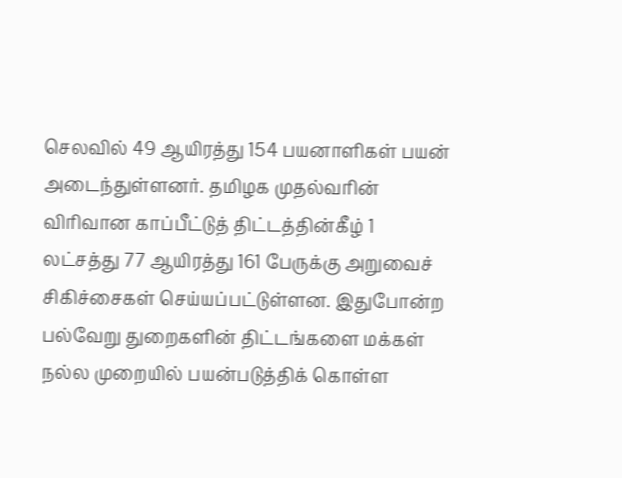செலவில் 49 ஆயிரத்து 154 பயனாளிகள் பயன் அடைந்துள்ளனர். தமிழக முதல்வரின் விரிவான காப்பீட்டுத் திட்டத்தின்கீழ் 1 லட்சத்து 77 ஆயிரத்து 161 பேருக்கு அறுவைச் சிகிச்சைகள் செய்யப்பட்டுள்ளன. இதுபோன்ற பல்வேறு துறைகளின் திட்டங்களை மக்கள் நல்ல முறையில் பயன்படுத்திக் கொள்ள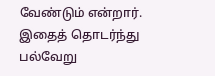வேண்டும் என்றார். இதைத் தொடர்ந்து பல்வேறு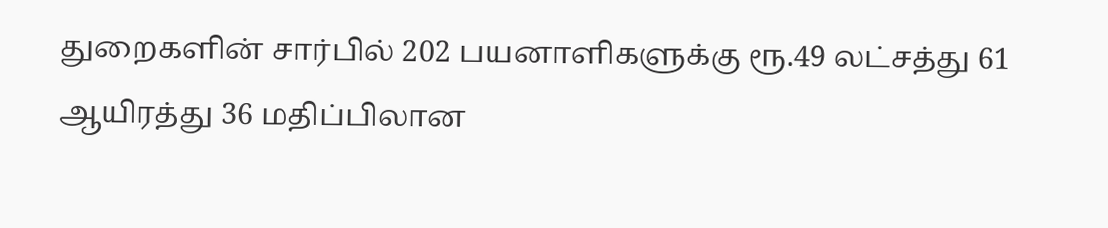துறைகளின் சார்பில் 202 பயனாளிகளுக்கு ரூ.49 லட்சத்து 61 ஆயிரத்து 36 மதிப்பிலான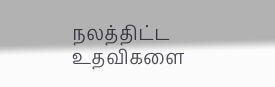நலத்திட்ட உதவிகளை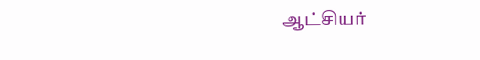ஆட்சியர்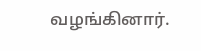வழங்கினார்.